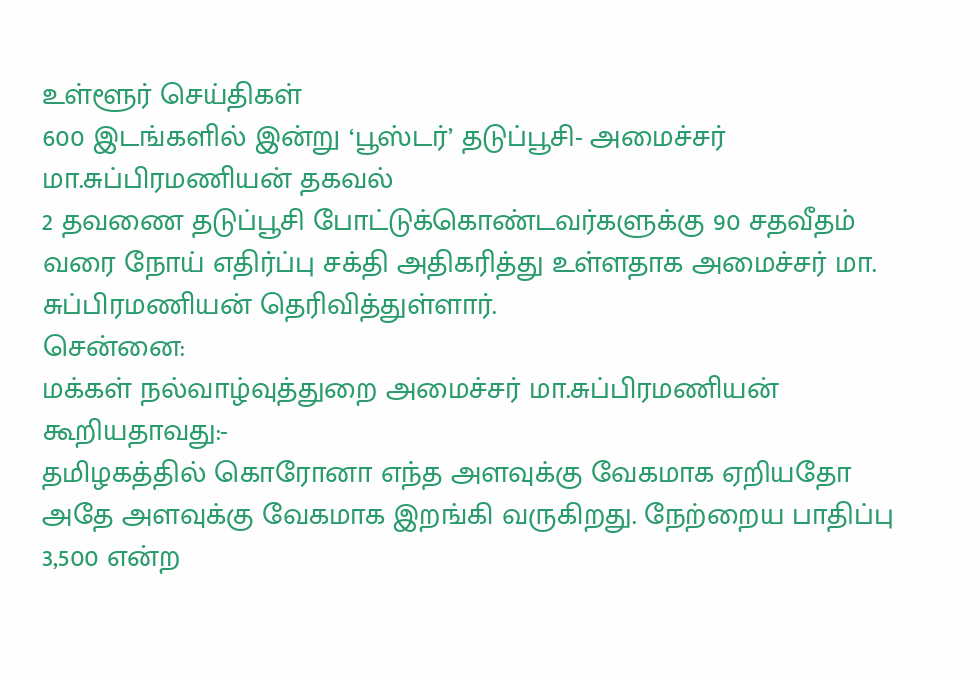உள்ளூர் செய்திகள்
600 இடங்களில் இன்று ‘பூஸ்டர்’ தடுப்பூசி- அமைச்சர் மா.சுப்பிரமணியன் தகவல்
2 தவணை தடுப்பூசி போட்டுக்கொண்டவர்களுக்கு 90 சதவீதம் வரை நோய் எதிர்ப்பு சக்தி அதிகரித்து உள்ளதாக அமைச்சர் மா. சுப்பிரமணியன் தெரிவித்துள்ளார்.
சென்னை:
மக்கள் நல்வாழ்வுத்துறை அமைச்சர் மா.சுப்பிரமணியன் கூறியதாவது:-
தமிழகத்தில் கொரோனா எந்த அளவுக்கு வேகமாக ஏறியதோ அதே அளவுக்கு வேகமாக இறங்கி வருகிறது. நேற்றைய பாதிப்பு 3,500 என்ற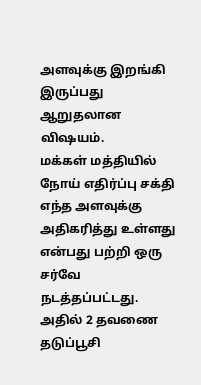அளவுக்கு இறங்கி இருப்பது ஆறுதலான விஷயம்.
மக்கள் மத்தியில் நோய் எதிர்ப்பு சக்தி எந்த அளவுக்கு அதிகரித்து உள்ளது என்பது பற்றி ஒரு சர்வே நடத்தப்பட்டது. அதில் 2 தவணை தடுப்பூசி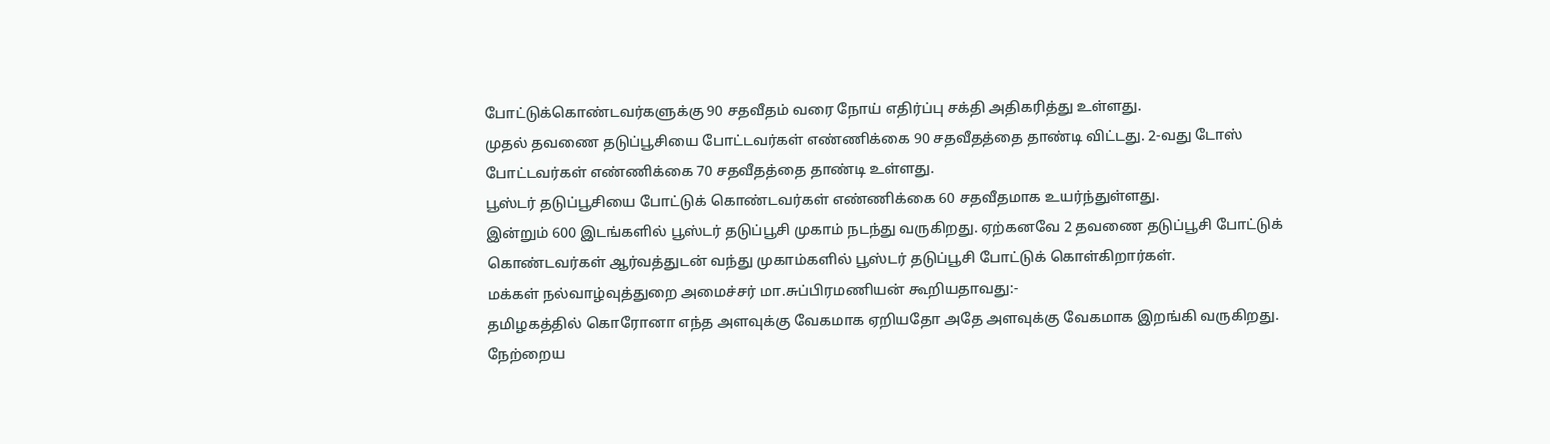போட்டுக்கொண்டவர்களுக்கு 90 சதவீதம் வரை நோய் எதிர்ப்பு சக்தி அதிகரித்து உள்ளது.
முதல் தவணை தடுப்பூசியை போட்டவர்கள் எண்ணிக்கை 90 சதவீதத்தை தாண்டி விட்டது. 2-வது டோஸ் போட்டவர்கள் எண்ணிக்கை 70 சதவீதத்தை தாண்டி உள்ளது.
பூஸ்டர் தடுப்பூசியை போட்டுக் கொண்டவர்கள் எண்ணிக்கை 60 சதவீதமாக உயர்ந்துள்ளது.
இன்றும் 600 இடங்களில் பூஸ்டர் தடுப்பூசி முகாம் நடந்து வருகிறது. ஏற்கனவே 2 தவணை தடுப்பூசி போட்டுக் கொண்டவர்கள் ஆர்வத்துடன் வந்து முகாம்களில் பூஸ்டர் தடுப்பூசி போட்டுக் கொள்கிறார்கள்.
மக்கள் நல்வாழ்வுத்துறை அமைச்சர் மா.சுப்பிரமணியன் கூறியதாவது:-
தமிழகத்தில் கொரோனா எந்த அளவுக்கு வேகமாக ஏறியதோ அதே அளவுக்கு வேகமாக இறங்கி வருகிறது. நேற்றைய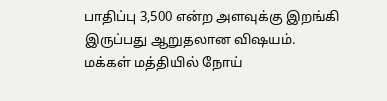பாதிப்பு 3,500 என்ற அளவுக்கு இறங்கி இருப்பது ஆறுதலான விஷயம்.
மக்கள் மத்தியில் நோய்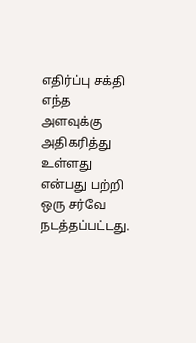எதிர்ப்பு சக்தி எந்த அளவுக்கு அதிகரித்து உள்ளது என்பது பற்றி ஒரு சர்வே நடத்தப்பட்டது.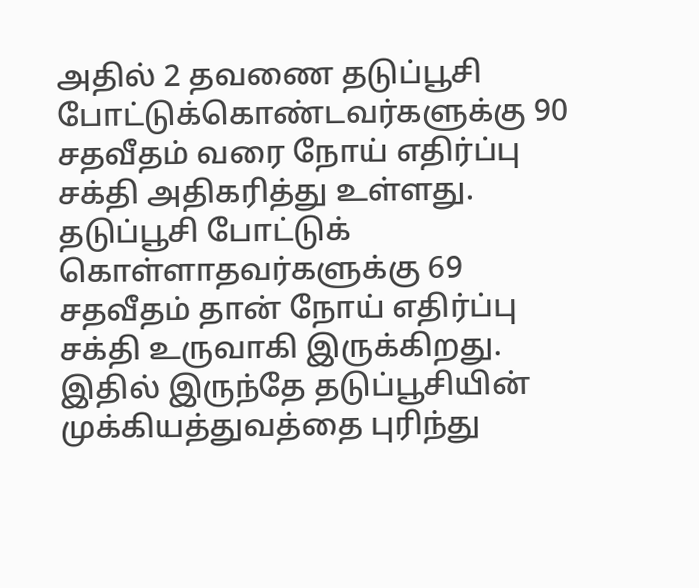அதில் 2 தவணை தடுப்பூசி போட்டுக்கொண்டவர்களுக்கு 90 சதவீதம் வரை நோய் எதிர்ப்பு சக்தி அதிகரித்து உள்ளது.
தடுப்பூசி போட்டுக் கொள்ளாதவர்களுக்கு 69 சதவீதம் தான் நோய் எதிர்ப்பு சக்தி உருவாகி இருக்கிறது. இதில் இருந்தே தடுப்பூசியின் முக்கியத்துவத்தை புரிந்து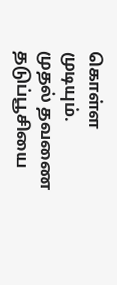கொள்ள முடியும்.
முதல் தவணை தடுப்பூசியை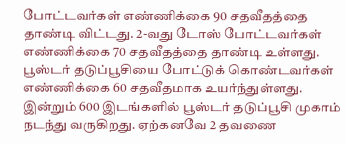போட்டவர்கள் எண்ணிக்கை 90 சதவீதத்தை தாண்டி விட்டது. 2-வது டோஸ் போட்டவர்கள் எண்ணிக்கை 70 சதவீதத்தை தாண்டி உள்ளது.
பூஸ்டர் தடுப்பூசியை போட்டுக் கொண்டவர்கள் எண்ணிக்கை 60 சதவீதமாக உயர்ந்துள்ளது.
இன்றும் 600 இடங்களில் பூஸ்டர் தடுப்பூசி முகாம் நடந்து வருகிறது. ஏற்கனவே 2 தவணை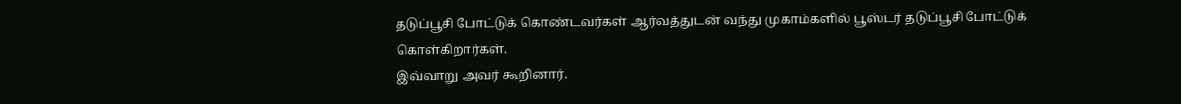தடுப்பூசி போட்டுக் கொண்டவர்கள் ஆர்வத்துடன் வந்து முகாம்களில் பூஸ்டர் தடுப்பூசி போட்டுக் கொள்கிறார்கள்.
இவ்வாறு அவர் கூறினார்.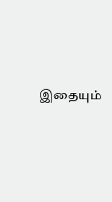இதையும்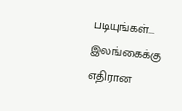படியுங்கள்... இலங்கைக்கு எதிரான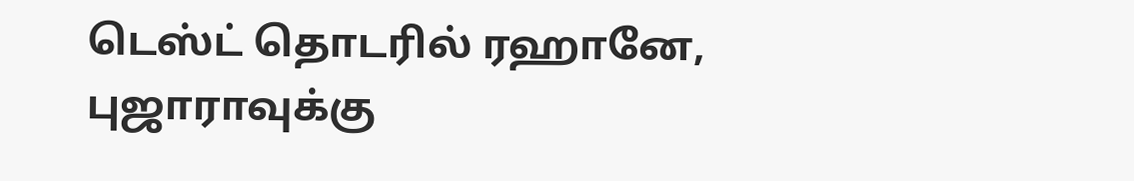டெஸ்ட் தொடரில் ரஹானே, புஜாராவுக்கு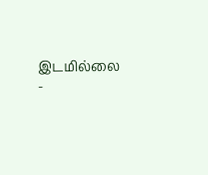இடமில்லை -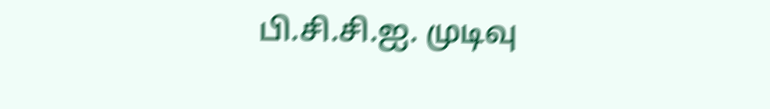பி.சி.சி.ஐ. முடிவு